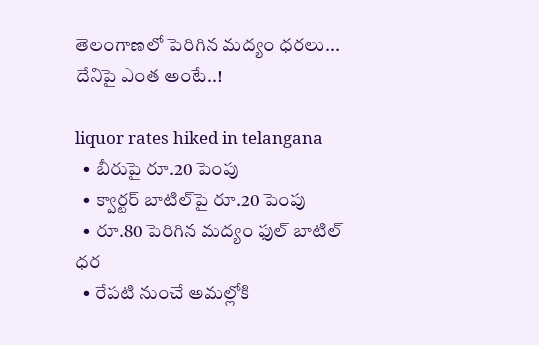తెలంగాణ‌లో పెరిగిన‌ మ‌ద్యం ధ‌ర‌లు... దేనిపై ఎంత అంటే..!

liquor rates hiked in telangana
  • బీరుపై రూ.20 పెంపు
  • క్వార్ట‌ర్ బాటిల్‌పై రూ.20 పెంపు
  • రూ.80 పెరిగిన మ‌ద్యం ఫుల్ బాటిల్ ధ‌ర‌
  • రేప‌టి నుంచే అమ‌ల్లోకి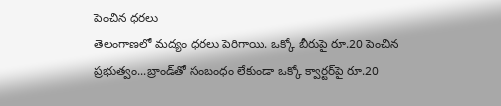పెంచిన ధ‌ర‌లు
తెలంగాణ‌లో మ‌ద్యం ధ‌ర‌లు పెరిగాయి. ఒక్కో బీరుపై రూ.20 పెంచిన ప్రభుత్వం...బ్రాండ్‌తో సంబంధం లేకుండా ఒక్కో క్వార్ట‌ర్‌పై రూ.20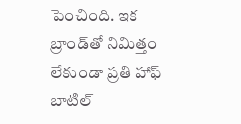పెంచింది. ఇక బ్రాండ్‌తో నిమిత్తం లేకుండా ప్ర‌తి హాఫ్ బాటిల్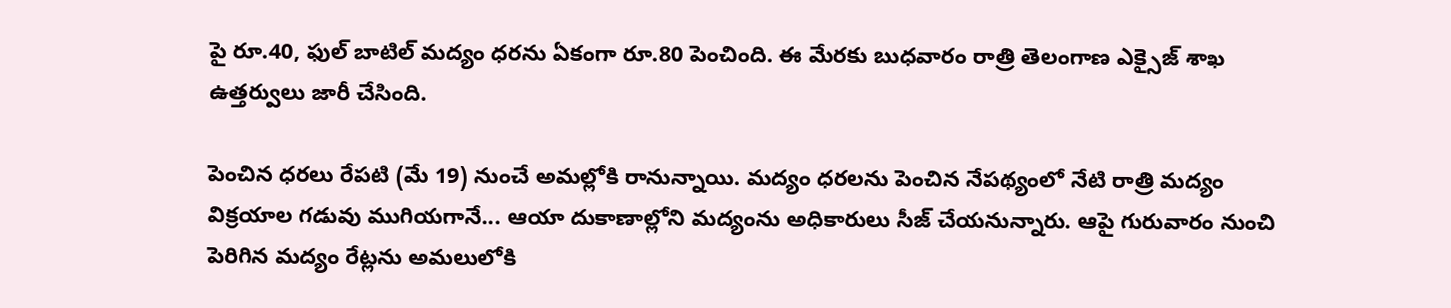పై రూ.40, ఫుల్ బాటిల్ మ‌ద్యం ధ‌ర‌ను ఏకంగా రూ.80 పెంచింది. ఈ మేర‌కు బుధ‌వారం రాత్రి తెలంగాణ ఎక్సైజ్ శాఖ ఉత్త‌ర్వులు జారీ చేసింది.

పెంచిన ధ‌ర‌లు రేప‌టి (మే 19) నుంచే అమ‌ల్లోకి రానున్నాయి. మ‌ద్యం ధ‌ర‌ల‌ను పెంచిన నేప‌థ్యంలో నేటి రాత్రి మ‌ద్యం విక్ర‌యాల గ‌డువు ముగియ‌గానే... ఆయా దుకాణాల్లోని మ‌ద్యంను అధికారులు సీజ్ చేయ‌నున్నారు. ఆపై గురువారం నుంచి పెరిగిన మ‌ద్యం రేట్ల‌ను అమ‌లులోకి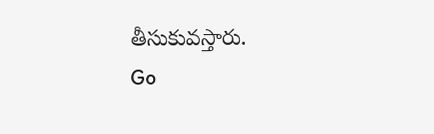తీసుకువస్తారు.
Go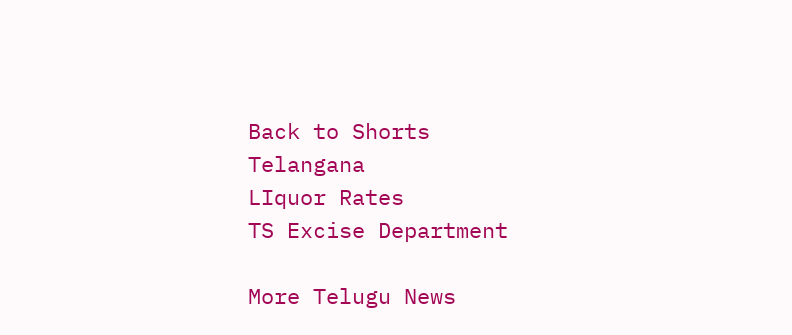Back to Shorts
Telangana
LIquor Rates
TS Excise Department

More Telugu News